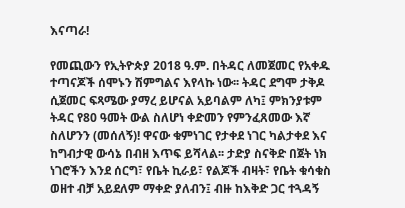እናጣራ!

የመጪውን የኢትዮጵያ 2018 ዓ.ም. በትዳር ለመጀመር የአቀዱ ተጣናጆች ሰሞኑን ሽምግልና እየላኩ ነው፡፡ ትዳር ደግሞ ታቅዶ ሲጀመር ፍጻሜው ያማረ ይሆናል አይባልም ለካ፤ ምክንያቱም ትዳር የ80 ዓመት ውል ስለሆነ ቀድመን የምንፈጸመው እኛ ስለሆንን (መሰለኝ)! ዋናው ቁምነገር የታቀደ ነገር ካልታቀደ እና ከግብታዊ ውሳኔ በብዘ እጥፍ ይሻላል፡፡ ታድያ ስናቅድ በጀት ነክ ነገሮችን እንደ ሰርግ፣ የቤት ኪራይ፣ የልጆች ብዛት፣ የቤት ቁሳቁስ ወዘተ ብቻ አይደለም ማቀድ ያለብን፤ ብዙ ከእቅድ ጋር ተጓዳኝ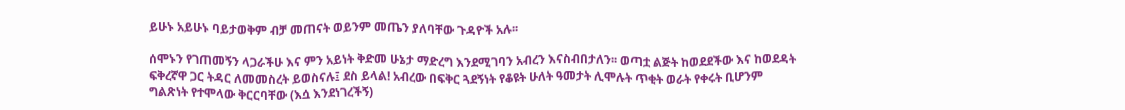ይሁኑ አይሁኑ ባይታወቅም ብቻ መጠናት ወይንም መጤን ያለባቸው ጉዳዮች አሉ፡፡

ሰሞኑን የገጠመኝን ላጋራችሁ እና ምን አይነት ቅድመ ሁኔታ ማድረግ እንደሚገባን አብረን እናስብበታለን፡፡ ወጣቷ ልጅት ከወደደችው እና ከወደዳት ፍቅረኛዋ ጋር ትዳር ለመመስረት ይወስናሉ፤ ደስ ይላል! አብረው በፍቅር ጓደኝነት የቆዩት ሁለት ዓመታት ሊሞሉት ጥቂት ወራት የቀሩት ቢሆንም ግልጽነት የተሞላው ቅርርባቸው (እሷ እንደነገረችኝ)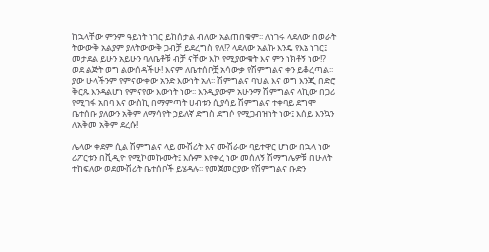ከኋላቸው ምንም ዓይነት ነገር ይከሰታል ብለው አልጠበቁም፡፡ ለነገሩ ላደለው በወራት ትውውቅ አልያም ያለትውውቅ ጋብቻ ይደረግስ የለ!? ላደለው አልኩ እንዴ የእኔ ነገር፤ መታደል ይሁን አይሁን ባለቤቶቹ ብቻ ናቸው እኮ የሚያውቁት እና ምን ነክቶኝ ነው!? ወደ ልጅት ወግ ልውሰዳችሁ! እናም ለቤተሰቦቿ አሳውቃ የሽምግልና ቀን ይቆረጣል፡፡ ያው ሁላችንም የምናውቀው አንድ እውነት አለ፡፡ ሽምግልና ባህል እና ወግ እንጂ በድሮ ቅርጹ እንዳልሆነ የምናየው እውነት ነው፡፡ እንዲያውም አሁንማ ሽምግልና ላኪው በጋሪ የሚገፋ አበባ እና ውስኪ በማምጣት ሀብቱን ሲያሳይ ሽምግልና ተቀባይ ደግሞ ቤተሰቡ ያለውን አቅም ለማሳየት ኃይለኛ ድግስ ደግሶ የሚጋብዝነት ነው፤ እሰይ እንኳን ለአቅመ አቅም ደረሱ!

ሌላው ቀደም ሲል ሽምግልና ላይ ሙሽሪት እና ሙሽራው ባይተዋር ሆነው በኋላ ነው ሪፖርቱን በቪዲዮ የሚኮመኩሙት፤ እሱም እየቀረ ነው መሰለኝ ሽማግሌዎቹ በሁለት ተከፍለው ወደሙሽሪት ቤተሰቦች ይሄዳሉ፡፡ የመጀመርያው የሽምግልና ቡድን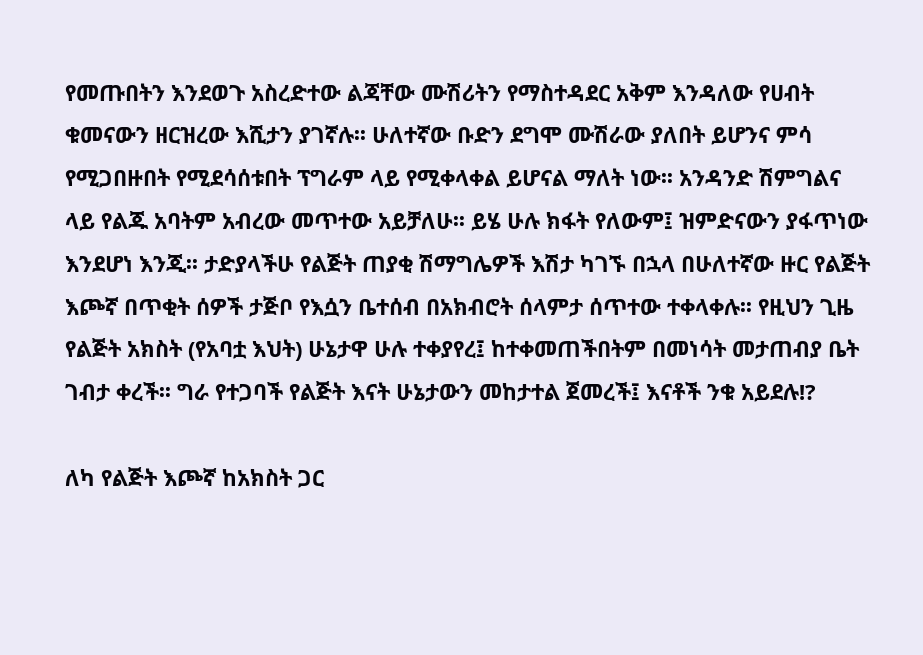የመጡበትን እንደወጉ አስረድተው ልጃቸው ሙሽሪትን የማስተዳደር አቅም እንዳለው የሀብት ቁመናውን ዘርዝረው እሺታን ያገኛሉ፡፡ ሁለተኛው ቡድን ደግሞ ሙሽራው ያለበት ይሆንና ምሳ የሚጋበዙበት የሚደሳሰቱበት ፕግራም ላይ የሚቀላቀል ይሆናል ማለት ነው፡፡ አንዳንድ ሽምግልና ላይ የልጁ አባትም አብረው መጥተው አይቻለሁ፡፡ ይሄ ሁሉ ክፋት የለውም፤ ዝምድናውን ያፋጥነው እንደሆነ እንጂ፡፡ ታድያላችሁ የልጅት ጠያቂ ሽማግሌዎች እሽታ ካገኙ በኋላ በሁለተኛው ዙር የልጅት እጮኛ በጥቂት ሰዎች ታጅቦ የእሷን ቤተሰብ በአክብሮት ሰላምታ ሰጥተው ተቀላቀሉ፡፡ የዚህን ጊዜ የልጅት አክስት (የአባቷ እህት) ሁኔታዋ ሁሉ ተቀያየረ፤ ከተቀመጠችበትም በመነሳት መታጠብያ ቤት ገብታ ቀረች፡፡ ግራ የተጋባች የልጅት እናት ሁኔታውን መከታተል ጀመረች፤ እናቶች ንቁ አይደሉ!?

ለካ የልጅት እጮኛ ከአክስት ጋር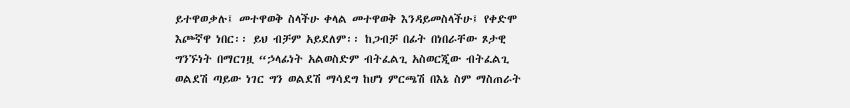ይተዋወቃሉ፤ መተዋወቅ ስላችሁ ቀላል መተዋወቅ እንዳይመስላችሁ፤ የቀድሞ እጮኛዋ ነበር፡፡ ይህ ብቻም አይደለም፡፡ ከጋብቻ በፊት በነበራቸው ጾታዊ ግንኙነት በማርገዟ “ኃላፊነት አልወስድም ብትፈልጊ አስወርጂው ብትፈልጊ ወልደሽ ጣይው ነገር ግን ወልደሽ ማሳደግ ከሆነ ምርጫሽ በእኔ ስም ማስጠራት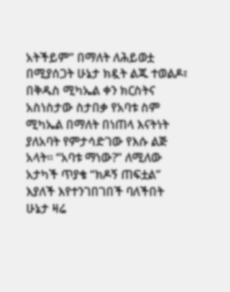አትችይም” በማለት ለሕይወቷ በሚያሰጋት ሁኔታ ክዷት ልጁ ተወልዶ፣ በቅዱስ ሚካኤል ቀን ክርስትና አስነስታው ስታበቃ የአባቱ ስም ሚካኤል በማለት በነጠላ እናትነት ያለአባት የምታሳድገው የእሱ ልጅ አላት፡፡ “አባቱ ማነው?” ለሚለው አታካች ጥያቄ “ክዶኝ ጠፍቷል” እያለች እየተንገበገበች ባለችበት ሁኔታ ዛሬ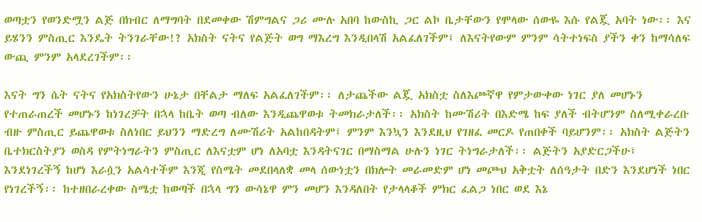ወጣቷን የወንድሟን ልጅ በክብር ለማግባት በደመቀው ሽምግልና ጋሪ ሙሉ አበባ ከውስኪ ጋር ልኮ ቤታቸውን የሞላው ሰውዬ እሱ የልጇ አባት ነው፡፡ እና ይሄንን ምስጢር እንዴት ትንገራቸው!? አክስት ናትና የልጅት ወግ ማእረግ እንዲበላሽ አልፈለገችም፤ ለእናትየውም ምንም ሳትተነፍስ ያችን ቀን ከማሳለፍ ውጪ ምንም አላደረገችም፡፡

እናት ግን ሴት ናትና የአክስትየውን ሁኔታ በቸልታ ማለፍ አልፈለገችም፡፡ ለታጨችው ልጇ አክስቷ ስለእጮኛዋ የምታውቀው ነገር ያለ መሆኑን የተጠራጠረች መሆኑን ከነገረቻት በኋላ ከቤት ወጣ ብለው እንዲጨዋወቱ ትመክራታለች፡፡ አክስት ከሙሽሪት በእድሜ ከፍ ያለች ብትሆንም ስለሚቀራረቡ ብዙ ምስጢር ይጨዋወቱ ስለነበር ይህንን ማድረግ ለሙሽሪት አልከበዳትም፤ ምንም እንኳን እንደዚህ የገዘፈ መርዶ የጠበቀች ባይሆንም፡፡ አክስት ልጅትን ቤተክርስትያን ወስዳ የምትነግራትን ምስጢር ለእናቷም ሆነ ለአባቷ እንዳትናገር በማስማል ሁሉን ነገር ትነግራታለች፡፡ ልጅትን አያድርጋችሁ፤ እንደነገረችኝ ከሆነ እራሷን አልሳተችም እንጂ የስሜት መደበላለቋ መላ ሰውነቷን በክሎት መራመድም ሆነ መጮህ አቅቷት ለሰዓታት በድን እንደሆነች ነበር የነገረችኝ፡፡ ከተዘበራረቀው ስሜቷ ከወጣች በኋላ ግን ውሳኔዋ ምን መሆን እንዳለበት የታላላቆች ምክር ፈልጋ ነበር ወደ እኔ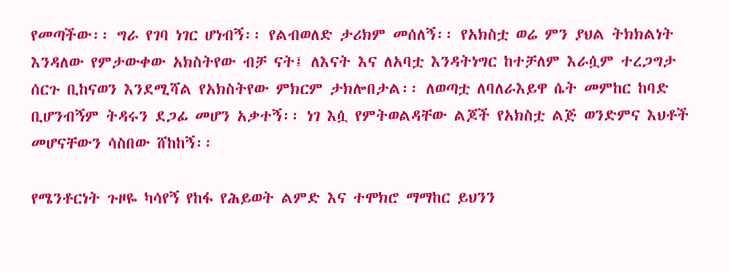የመጣችው፡፡ ግራ የገባ ነገር ሆነብኝ፡፡ የልብወለድ ታሪክም መሰለኝ፡፡ የአክስቷ ወሬ ምን ያህል ትክክልነት እንዳለው የምታውቀው አክስትየው ብቻ ናት፤ ለእናት እና ለአባቷ እንዳትነግር ከተቻለም እራሷም ተረጋግታ ሰርጉ ቢከናወን እንደሚሻል የአክስትየው ምክርም ታክሎበታል፡፡ ለወጣቷ ለባለራእይዋ ሴት መምከር ከባድ ቢሆንብኝም ትዳሩን ደጋፊ መሆን አቃተኝ፡፡ ነገ እሷ የምትወልዳቸው ልጆች የአክስቷ ልጅ ወንድምና እህቶች መሆናቸውን ሳስበው ሸከከኝ፡፡

የሜንቶርነት ጉዞዬ ካሳየኝ የከፋ የሕይወት ልምድ እና ተሞክሮ ማማከር ይህንን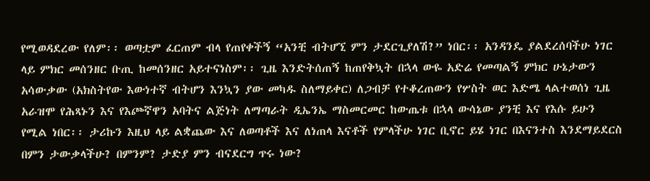የሚወዳደረው የለም፡፡ ወጣቷም ፈርጠም ብላ የጠየቀችኝ “አንቺ ብትሆኚ ምን ታደርጊያለሽ?” ነበር፡፡ አንዳንዴ ያልደረሰባችሁ ነገር ላይ ምክር መሰንዘር ቡጢ ከመሰንዘር አይተናነስም፡፡ ጊዜ እንድትሰጠኝ ከጠየቅኳት በኋላ ውዬ አድሬ የመጣልኝ ምክር ሁኔታውን አሳውቃው (አክስትየው እውነተኛ ብትሆን እንኳን ያው መካዱ ስለማይቀር) ለጋብቻ የተቆረጠውን የሦስት ወር እድሜ ላልተወሰነ ጊዜ አራዝሞ የሕጻኑን እና የእጮኛዋን አባትና ልጅነት ለማጣራት ዲኤንኤ ማስመርመር ከውጤቱ በኋላ ውሳኔው ያንቺ እና የእሱ ይሁን የሚል ነበር፡፡ ታሪኩን እዚህ ላይ ልቋጨው እና ለወጣቶች እና ለነጠላ እናቶች የምላችሁ ነገር ቢኖር ይሄ ነገር በእናንተስ እንደማይደርስ በምን ታውቃላችሁ? በምንም? ታድያ ምን ብናደርግ ጥሩ ነው?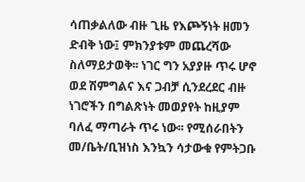ሳጠቃልለው ብዙ ጊዜ የእጮኝነት ዘመን ድብቅ ነው፤ ምክንያቱም መጨረሻው ስለማይታወቅ፡፡ ነገር ግን አያያዙ ጥሩ ሆኖ ወደ ሽምግልና እና ጋብቻ ሲንደረደር ብዙ ነገሮችን በግልጽነት መወያየት ከዚያም ባለፈ ማጣራት ጥሩ ነው፡፡ የሚሰራበትን መ/ቤት/ቢዝነስ እንኳን ሳታውቁ የምትጋቡ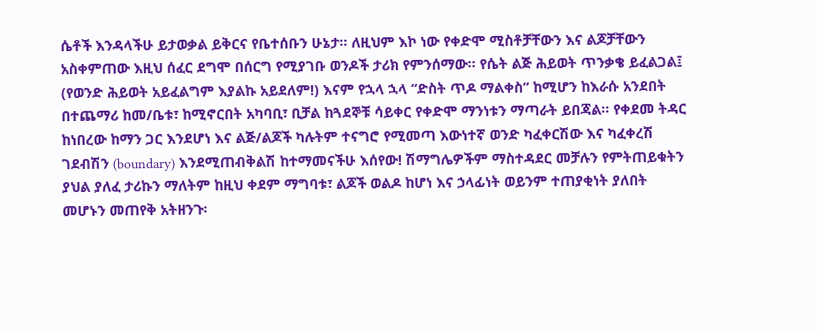ሴቶች እንዳላችሁ ይታወቃል ይቅርና የቤተሰቡን ሁኔታ፡፡ ለዚህም እኮ ነው የቀድሞ ሚስቶቻቸውን እና ልጆቻቸውን አስቀምጠው እዚህ ሰፈር ደግሞ በሰርግ የሚያገቡ ወንዶች ታሪክ የምንሰማው፡፡ የሴት ልጅ ሕይወት ጥንቃቄ ይፈልጋል፤ (የወንድ ሕይወት አይፈልግም እያልኩ አይደለም!) እናም የኋላ ኋላ “ድስት ጥዶ ማልቀስ” ከሚሆን ከእራሱ አንደበት በተጨማሪ ከመ/ቤቱ፣ ከሚኖርበት አካባቢ፣ ቢቻል ከጓደኞቹ ሳይቀር የቀድሞ ማንነቱን ማጣራት ይበጃል፡፡ የቀደመ ትዳር ከነበረው ከማን ጋር እንደሆነ እና ልጅ/ልጆች ካሉትም ተናግሮ የሚመጣ እውነተኛ ወንድ ካፈቀርሽው እና ካፈቀረሽ ገደብሽን (boundary) እንደሚጠብቅልሽ ከተማመናችሁ እሰየው! ሽማግሌዎችም ማስተዳደር መቻሉን የምትጠይቁትን ያህል ያለፈ ታሪኩን ማለትም ከዚህ ቀደም ማግባቱ፣ ልጆች ወልዶ ከሆነ እና ኃላፊነት ወይንም ተጠያቂነት ያለበት መሆኑን መጠየቅ አትዘንጉ፡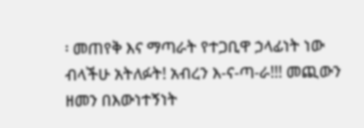፡ መጠየቅ እና ማጣራት የተጋቢዋ ኃላፊነት ነው ብላችሁ አትለፉት! አብረን እ-ና-ጣ-ራ!!! መጪውን ዘመን በእውነተኝነት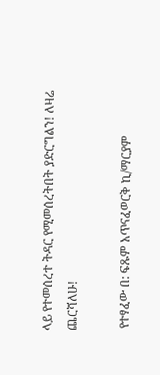ላይ የተመሰረተ ትዳር የሚመሰረትበት ያድርግልን! ለዛሬ ጨርሻለሁ!

 የተፃፈው በ: ፍጹም አጥናፈወርቅ ኪ/ማርያም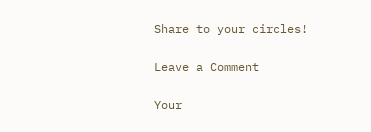Share to your circles!

Leave a Comment

Your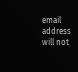email address will not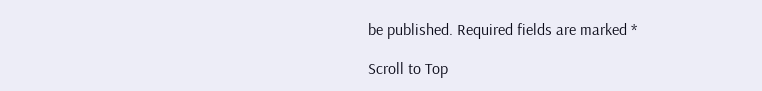be published. Required fields are marked *

Scroll to Top